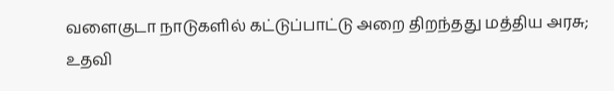வளைகுடா நாடுகளில் கட்டுப்பாட்டு அறை திறந்தது மத்திய அரசு; உதவி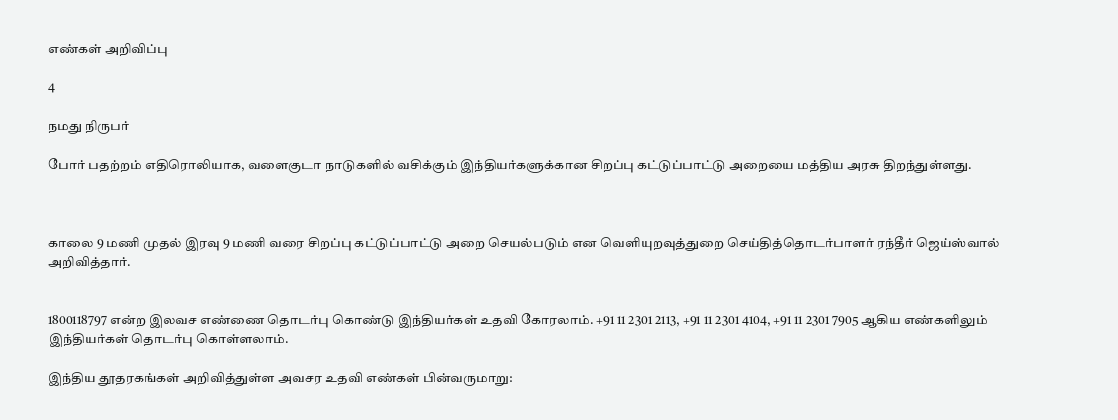எண்கள் அறிவிப்பு

4

நமது நிருபர்

போர் பதற்றம் எதிரொலியாக, வளைகுடா நாடுகளில் வசிக்கும் இந்தியர்களுக்கான சிறப்பு கட்டுப்பாட்டு அறையை மத்திய அரசு திறந்துள்ளது.



காலை 9 மணி முதல் இரவு 9 மணி வரை சிறப்பு கட்டுப்பாட்டு அறை செயல்படும் என வெளியுறவுத்துறை செய்தித்தொடர்பாளர் ரந்தீர் ஜெய்ஸ்வால் அறிவித்தார்.


1800118797 என்ற இலவச எண்ணை தொடர்பு கொண்டு இந்தியர்கள் உதவி கோரலாம். +91 11 2301 2113, +91 11 2301 4104, +91 11 2301 7905 ஆகிய எண்களிலும் இந்தியர்கள் தொடர்பு கொள்ளலாம்.

இந்திய தூதரகங்கள் அறிவித்துள்ள அவசர உதவி எண்கள் பின்வருமாறு: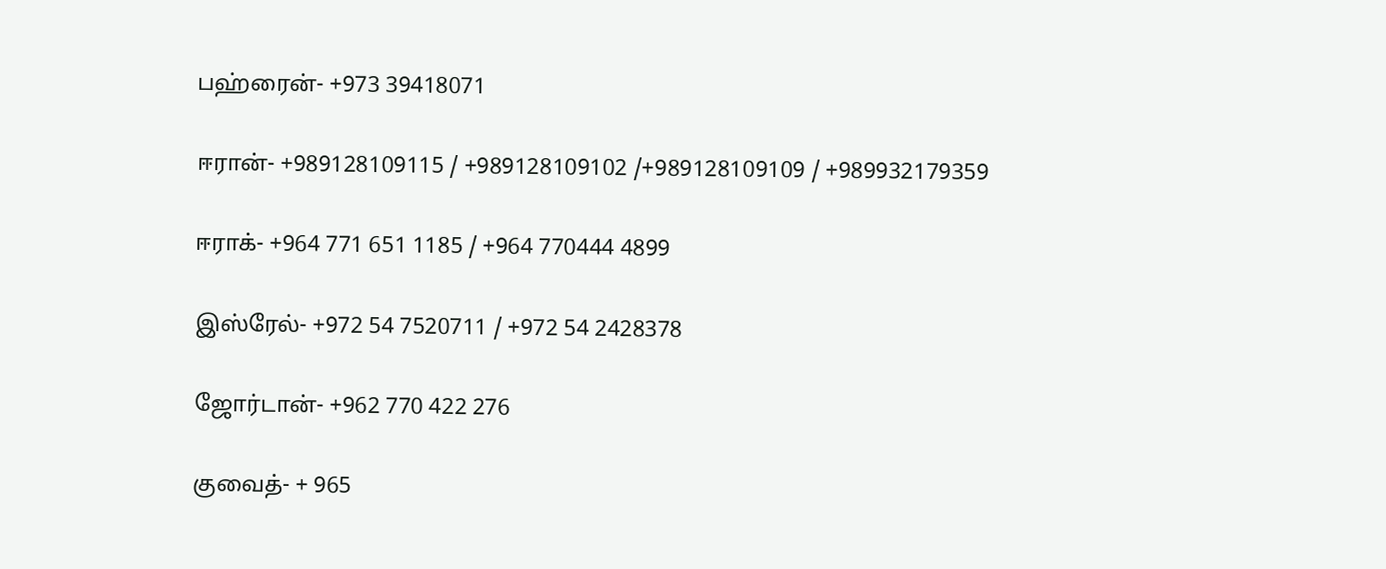பஹ்ரைன்- +973 39418071

ஈரான்- +989128109115 / +989128109102 /+989128109109 / +989932179359

ஈராக்- +964 771 651 1185 / +964 770444 4899

இஸ்ரேல்- +972 54 7520711 / +972 54 2428378

ஜோர்டான்- +962 770 422 276

குவைத்- + 965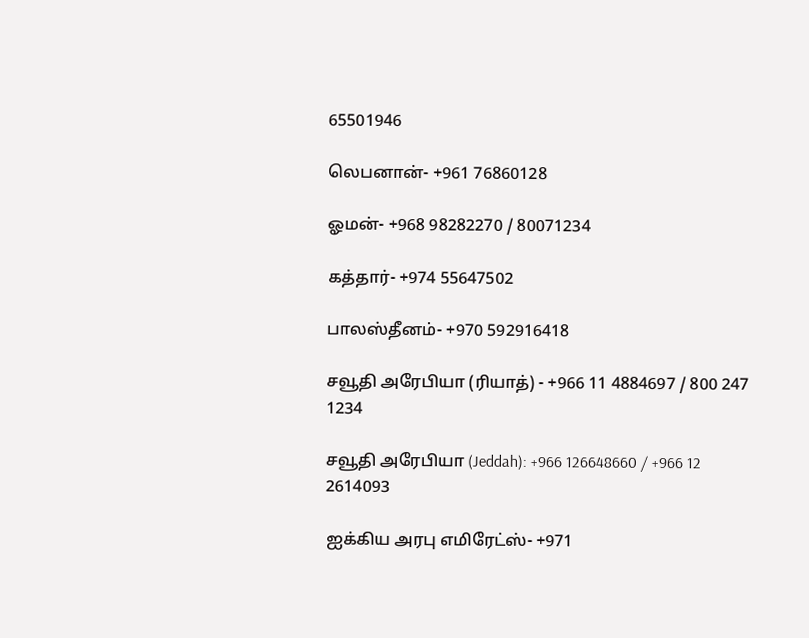65501946

லெபனான்- +961 76860128

ஓமன்- +968 98282270 / 80071234

கத்தார்- +974 55647502

பாலஸ்தீனம்- +970 592916418

சவூதி அரேபியா (ரியாத்) - +966 11 4884697 / 800 247 1234

சவூதி அரேபியா (Jeddah): +966 126648660 / +966 12 2614093

ஐக்கிய அரபு எமிரேட்ஸ்- +971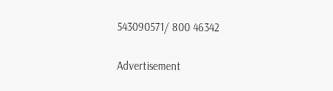543090571/ 800 46342

Advertisement